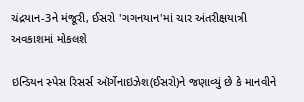ચંદ્રયાન-3ને મંજૂરી, ઈસરો 'ગગનયાન'માં ચાર અંતરીક્ષયાત્રી અવકાશમાં મોકલશે

ઇન્ડિયન સ્પેસ રિસર્સ ઑર્ગેનાઇઝેશ(ઈસરો)ને જણાવ્યું છે કે માનવીને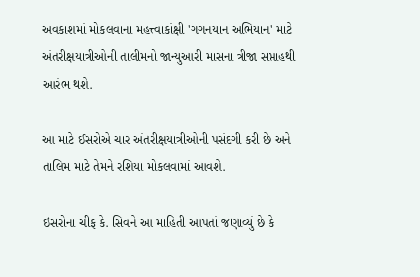અવકાશમાં મોકલવાના મહત્ત્વાકાંક્ષી 'ગગનયાન અભિયાન' માટે અંતરીક્ષયાત્રીઓની તાલીમનો જાન્યુઆરી માસના ત્રીજા સપ્તાહથી આરંભ થશે.

આ માટે ઈસરોએ ચાર અંતરીક્ષયાત્રીઓની પસંદગી કરી છે અને તાલિમ માટે તેમને રશિયા મોકલવામાં આવશે.

ઇસરોના ચીફ કે. સિવને આ માહિતી આપતાં જણાવ્યું છે કે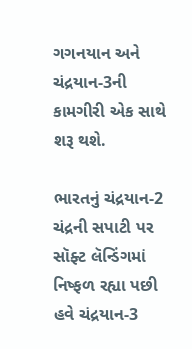ગગનયાન અને ચંદ્રયાન-3ની કામગીરી એક સાથે શરૂ થશે.

ભારતનું ચંદ્રયાન-2 ચંદ્રની સપાટી પર સૉફ્ટ લૅન્ડિંગમાં નિષ્ફળ રહ્યા પછી હવે ચંદ્રયાન-3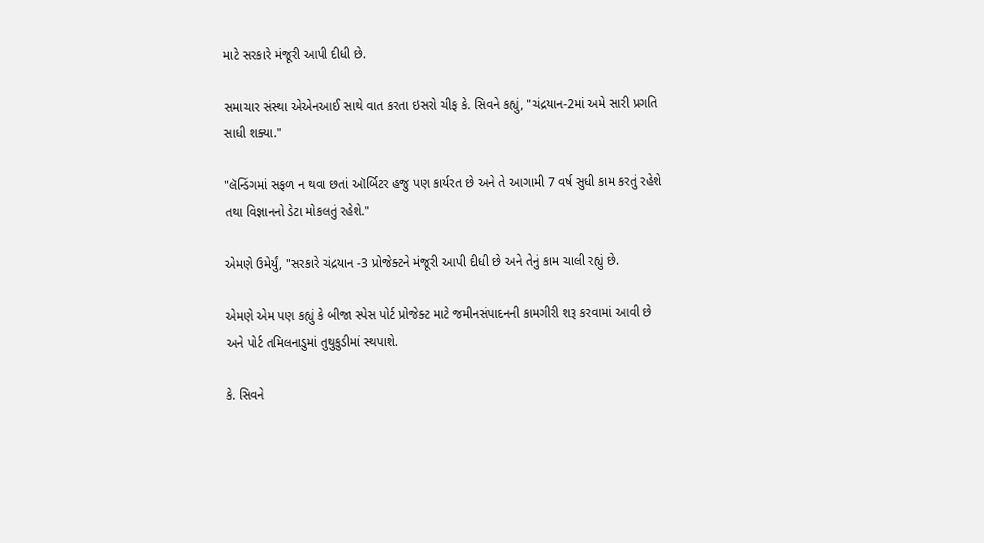માટે સરકારે મંજૂરી આપી દીધી છે.

સમાચાર સંસ્થા એએનઆઈ સાથે વાત કરતા ઇસરો ચીફ કે. સિવને કહ્યું, "ચંદ્રયાન-2માં અમે સારી પ્રગતિ સાધી શક્યા."

"લૅન્ડિંગમાં સફળ ન થવા છતાં ઑર્બિટર હજુ પણ કાર્યરત છે અને તે આગામી 7 વર્ષ સુધી કામ કરતું રહેશે તથા વિજ્ઞાનનો ડેટા મોકલતું રહેશે."

એમણે ઉમેર્યું, "સરકારે ચંદ્રયાન -3 પ્રોજેક્ટને મંજૂરી આપી દીધી છે અને તેનું કામ ચાલી રહ્યું છે.

એમણે એમ પણ કહ્યું કે બીજા સ્પેસ પોર્ટ પ્રોજેક્ટ માટે જમીનસંપાદનની કામગીરી શરૂ કરવામાં આવી છે અને પોર્ટ તમિલનાડુમાં તુથુકુડીમાં સ્થપાશે.

કે. સિવને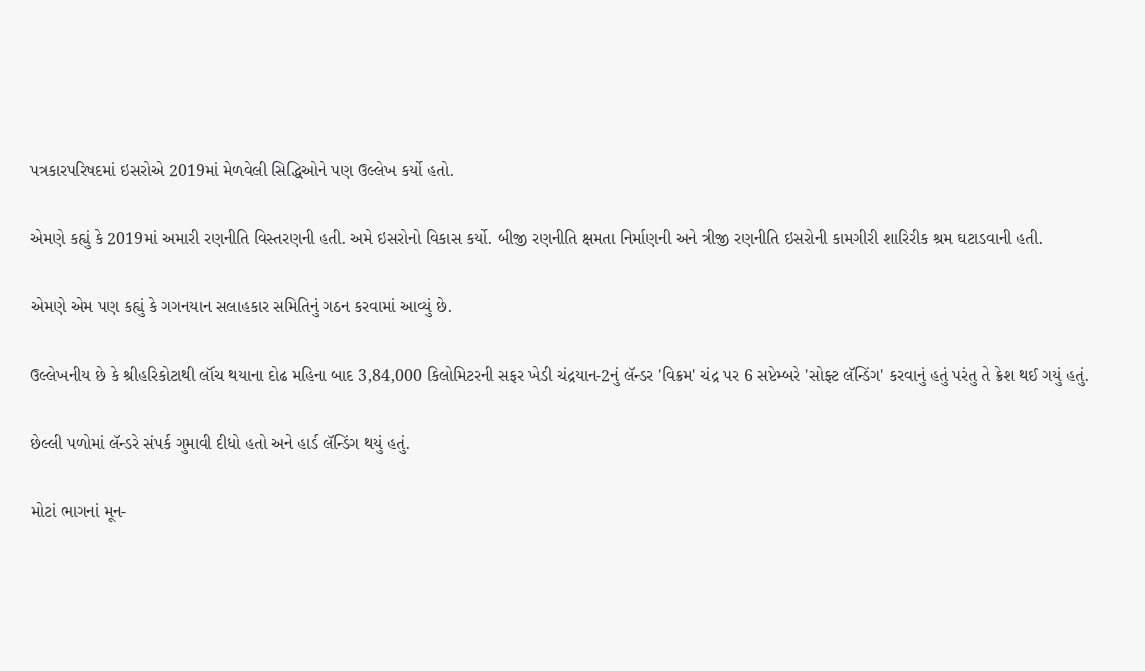પત્રકારપરિષદમાં ઇસરોએ 2019માં મેળવેલી સિદ્ધિઓને પણ ઉલ્લેખ કર્યો હતો.

એમણે કહ્યું કે 2019માં અમારી રણનીતિ વિસ્તરણની હતી. અમે ઇસરોનો વિકાસ કર્યો. બીજી રણનીતિ ક્ષમતા નિર્માણની અને ત્રીજી રણનીતિ ઇસરોની કામગીરી શારિરીક શ્રમ ઘટાડવાની હતી.

એમણે એમ પણ કહ્યું કે ગગનયાન સલાહકાર સમિતિનું ગઠન કરવામાં આવ્યું છે.

ઉલ્લેખનીય છે કે શ્રીહરિકોટાથી લૉંચ થયાના દોઢ મહિના બાદ 3,84,000 કિલોમિટરની સફર ખેડી ચંદ્રયાન-2નું લૅન્ડર 'વિક્રમ' ચંદ્ર પર 6 સપ્ટેમ્બરે 'સોફ્ટ લૅન્ડિંગ' કરવાનું હતું પરંતુ તે ક્રેશ થઈ ગયું હતું.

છેલ્લી પળોમાં લૅન્ડરે સંપર્ક ગુમાવી દીધો હતો અને હાર્ડ લૅન્ડિંગ થયું હતું.

મોટાં ભાગનાં મૂન-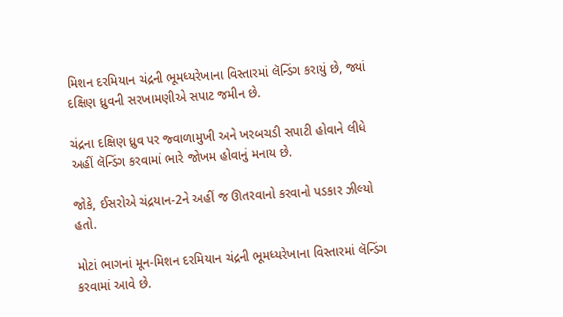મિશન દરમિયાન ચંદ્રની ભૂમધ્યરેખાના વિસ્તારમાં લૅન્ડિંગ કરાયું છે, જ્યાં દક્ષિણ ધ્રુવની સરખામણીએ સપાટ જમીન છે.

ચંદ્રના દક્ષિણ ધ્રુવ પર જ્વાળામુખી અને ખરબચડી સપાટી હોવાને લીધે અહીં લૅન્ડિંગ કરવામાં ભારે જોખમ હોવાનું મનાય છે.

જોકે, ઈસરોએ ચંદ્રયાન-2ને અહીં જ ઊતરવાનો કરવાનો પડકાર ઝીલ્યો હતો.

મોટાં ભાગનાં મૂન-મિશન દરમિયાન ચંદ્રની ભૂમધ્યરેખાના વિસ્તારમાં લૅન્ડિંગ કરવામાં આવે છે.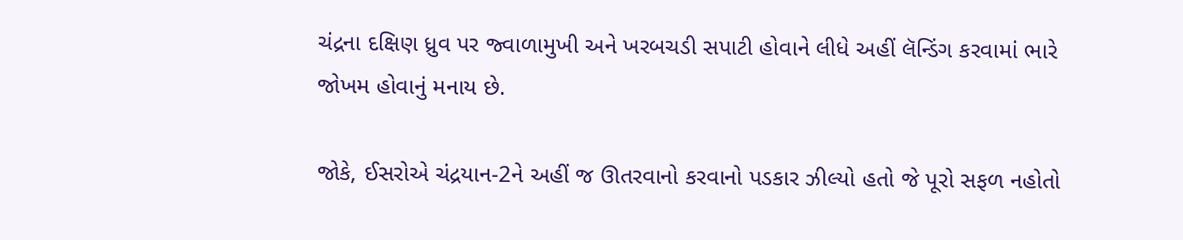ચંદ્રના દક્ષિણ ધ્રુવ પર જ્વાળામુખી અને ખરબચડી સપાટી હોવાને લીધે અહીં લૅન્ડિંગ કરવામાં ભારે જોખમ હોવાનું મનાય છે.

જોકે, ઈસરોએ ચંદ્રયાન-2ને અહીં જ ઊતરવાનો કરવાનો પડકાર ઝીલ્યો હતો જે પૂરો સફળ નહોતો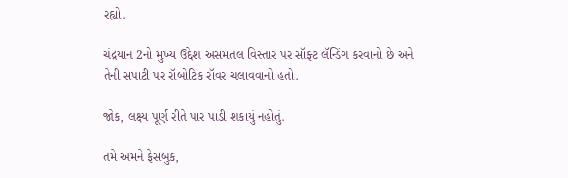રહ્યો.

ચંદ્રયાન 2નો મુખ્ય ઉદ્દેશ અસમતલ વિસ્તાર પર સૉફ્ટ લૅન્ડિંગ કરવાનો છે અને તેની સપાટી પર રૉબોટિક રૉવર ચલાવવાનો હતો.

જોક, લક્ષ્ય પૂર્ણ રીતે પાર પાડી શકાયું નહોતું.

તમે અમને ફેસબુક,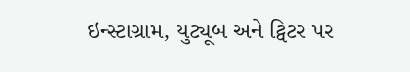ઇન્સ્ટાગ્રામ, યુટ્યૂબ અને ટ્વિટર પર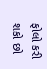ફોલો કરી શકો છો